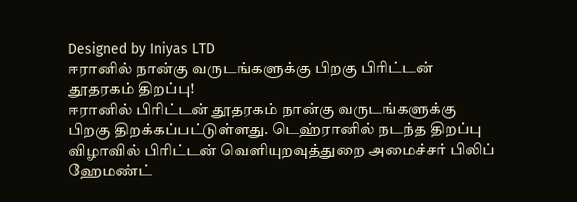Designed by Iniyas LTD
ஈரானில் நான்கு வருடங்களுக்கு பிறகு பிரிட்டன் தூதரகம் திறப்பு!
ஈரானில் பிரிட்டன் தூதரகம் நான்கு வருடங்களுக்கு பிறகு திறக்கப்பட்டுள்ளது. டெஹ்ரானில் நடந்த திறப்பு விழாவில் பிரிட்டன் வெளியுறவுத்துறை அமைச்சர் பிலிப் ஹேமண்ட்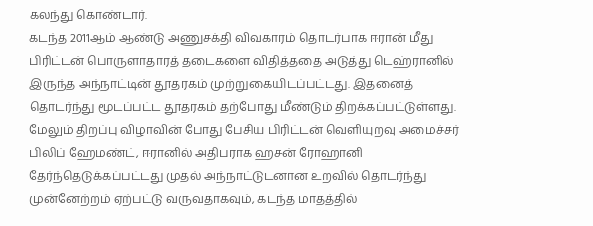கலந்து கொண்டார்.
கடந்த 2011ஆம் ஆண்டு அணுசக்தி விவகாரம் தொடர்பாக ஈரான் மீது பிரிட்டன் பொருளாதாரத் தடைகளை விதித்ததை அடுத்து டெஹ்ரானில் இருந்த அந்நாட்டின் தூதரகம் முற்றுகையிடப்பட்டது. இதனைத் தொடர்ந்து மூடப்பட்ட தூதரகம் தற்போது மீண்டும் திறக்கப்பட்டுள்ளது.
மேலும் திறப்பு விழாவின் போது பேசிய பிரிட்டன் வெளியுறவு அமைச்சர் பிலிப் ஹேமண்ட், ஈரானில் அதிபராக ஹசன் ரோஹானி தேர்ந்தெடுக்கப்பட்டது முதல் அந்நாட்டுடனான உறவில் தொடர்ந்து முன்னேற்றம் ஏற்பட்டு வருவதாகவும், கடந்த மாதத்தில்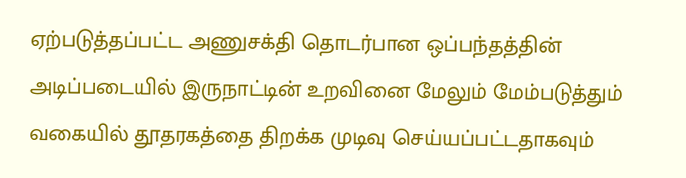ஏற்படுத்தப்பட்ட அணுசக்தி தொடர்பான ஒப்பந்தத்தின் அடிப்படையில் இருநாட்டின் உறவினை மேலும் மேம்படுத்தும் வகையில் தூதரகத்தை திறக்க முடிவு செய்யப்பட்டதாகவும்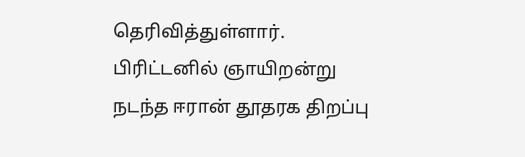தெரிவித்துள்ளார்.
பிரிட்டனில் ஞாயிறன்று நடந்த ஈரான் தூதரக திறப்பு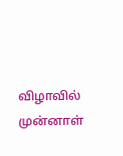விழாவில் முன்னாள்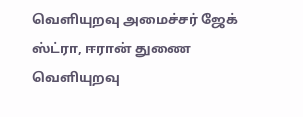வெளியுறவு அமைச்சர் ஜேக் ஸ்ட்ரா, ஈரான் துணை வெளியுறவு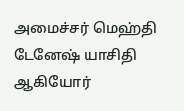அமைச்சர் மெஹ்தி டேனேஷ் யாசிதி ஆகியோர்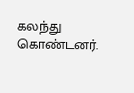கலந்து கொண்டனர்.